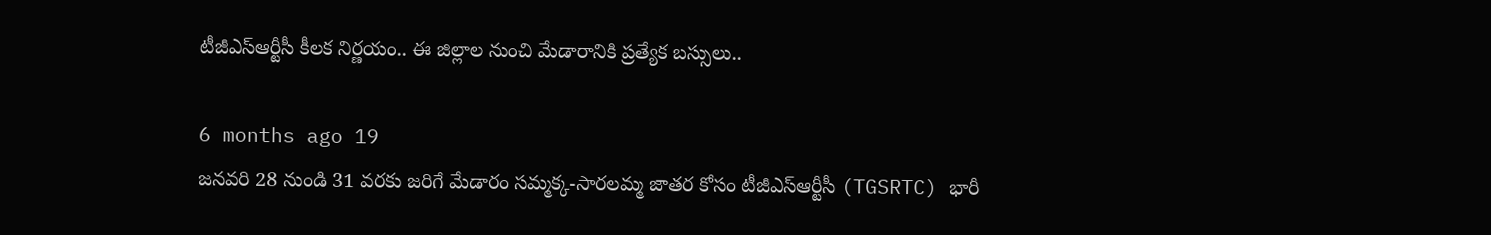టీజీఎస్ఆర్టీసీ కీలక నిర్ణయం.. ఈ జిల్లాల నుంచి మేడారానికి ప్రత్యేక బస్సులు..

6 months ago 19
జనవరి 28 నుండి 31 వరకు జరిగే మేడారం సమ్మక్క-సారలమ్మ జాతర కోసం టీజీఎస్ఆర్టీసీ (TGSRTC) భారీ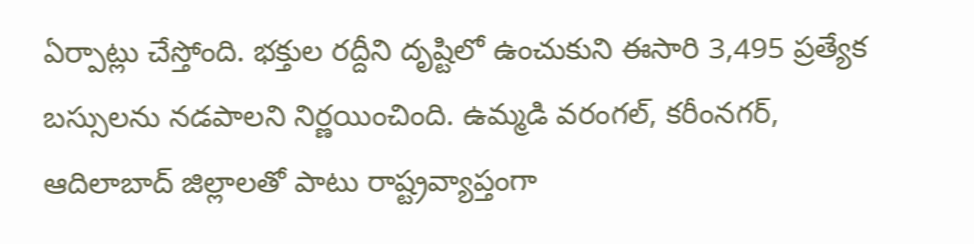ఏర్పాట్లు చేస్తోంది. భక్తుల రద్దీని దృష్టిలో ఉంచుకుని ఈసారి 3,495 ప్రత్యేక బస్సులను నడపాలని నిర్ణయించింది. ఉమ్మడి వరంగల్, కరీంనగర్, ఆదిలాబాద్ జిల్లాలతో పాటు రాష్ట్రవ్యాప్తంగా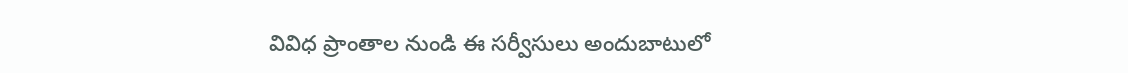వివిధ ప్రాంతాల నుండి ఈ సర్వీసులు అందుబాటులో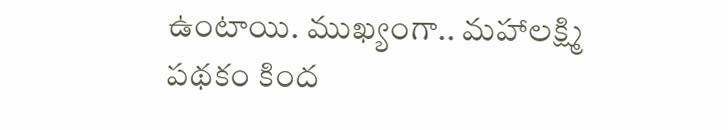ఉంటాయి. ముఖ్యంగా.. మహాలక్ష్మి పథకం కింద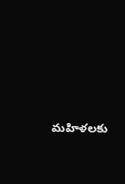మహిళలకు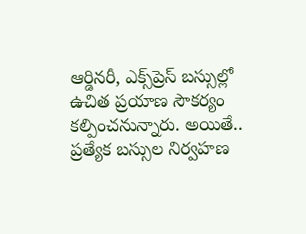ఆర్డినరీ, ఎక్స్‌ప్రెస్ బస్సుల్లో ఉచిత ప్రయాణ సౌకర్యం కల్పించనున్నారు. అయితే.. ప్రత్యేక బస్సుల నిర్వహణ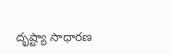దృష్ట్యా సాధారణ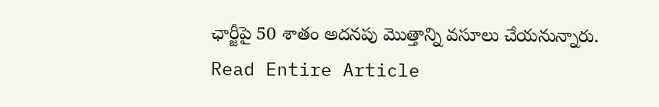ఛార్జీపై 50 శాతం అదనపు మొత్తాన్ని వసూలు చేయనున్నారు.
Read Entire Article